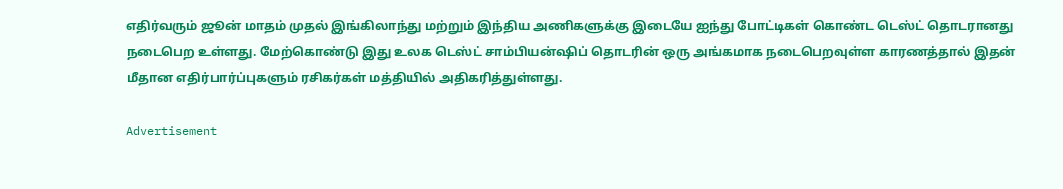எதிர்வரும் ஜூன் மாதம் முதல் இங்கிலாந்து மற்றும் இந்திய அணிகளுக்கு இடையே ஐந்து போட்டிகள் கொண்ட டெஸ்ட் தொடரானது நடைபெற உள்ளது. மேற்கொண்டு இது உலக டெஸ்ட் சாம்பியன்ஷிப் தொடரின் ஒரு அங்கமாக நடைபெறவுள்ள காரணத்தால் இதன் மீதான எதிர்பார்ப்புகளும் ரசிகர்கள் மத்தியில் அதிகரித்துள்ளது.

Advertisement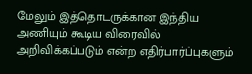மேலும் இத்தொடருக்கான இந்திய அணியும் கூடிய விரைவில் அறிவிக்கப்படும் என்ற எதிர்பார்ப்புகளும்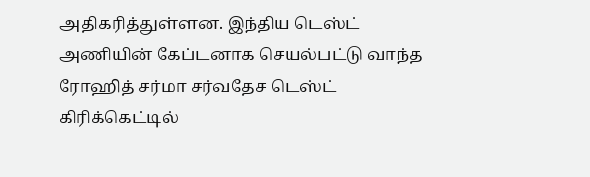அதிகரித்துள்ளன. இந்திய டெஸ்ட் அணியின் கேப்டனாக செயல்பட்டு வாந்த ரோஹித் சர்மா சர்வதேச டெஸ்ட் கிரிக்கெட்டில்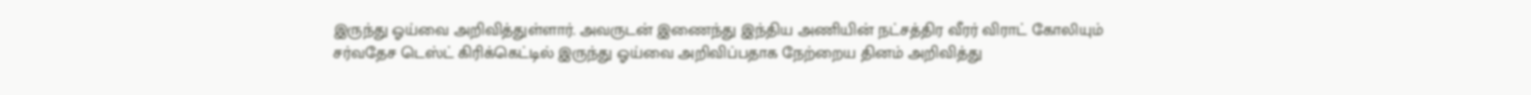இருந்து ஓய்வை அறிவித்துள்ளார். அவருடன் இணைந்து இந்திய அணியின் நட்சத்திர வீரர் விராட் கோலியும் சர்வதேச டெஸ்ட் கிரிக்கெட்டில் இருந்து ஓய்வை அறிவிப்பதாக நேற்றைய தினம் அறிவித்து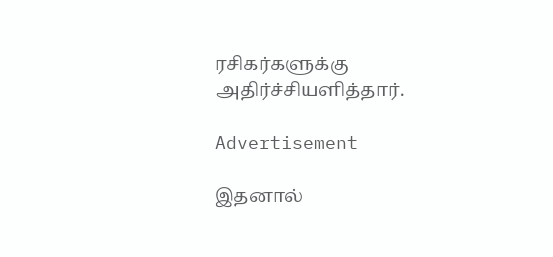ரசிகர்களுக்கு அதிர்ச்சியளித்தார்.

Advertisement

இதனால்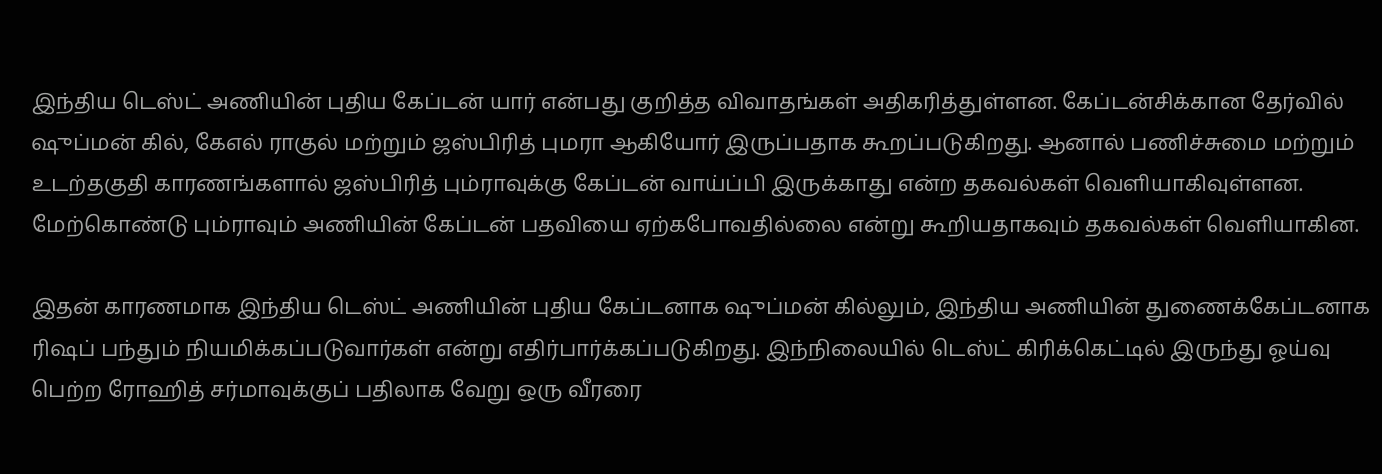இந்திய டெஸ்ட் அணியின் புதிய கேப்டன் யார் என்பது குறித்த விவாதங்கள் அதிகரித்துள்ளன. கேப்டன்சிக்கான தேர்வில் ஷுப்மன் கில், கேஎல் ராகுல் மற்றும் ஜஸ்பிரித் புமரா ஆகியோர் இருப்பதாக கூறப்படுகிறது. ஆனால் பணிச்சுமை மற்றும் உடற்தகுதி காரணங்களால் ஜஸ்பிரித் பும்ராவுக்கு கேப்டன் வாய்ப்பி இருக்காது என்ற தகவல்கள் வெளியாகிவுள்ளன. மேற்கொண்டு பும்ராவும் அணியின் கேப்டன் பதவியை ஏற்கபோவதில்லை என்று கூறியதாகவும் தகவல்கள் வெளியாகின.

இதன் காரணமாக இந்திய டெஸ்ட் அணியின் புதிய கேப்டனாக ஷுப்மன் கில்லும், இந்திய அணியின் துணைக்கேப்டனாக ரிஷப் பந்தும் நியமிக்கப்படுவார்கள் என்று எதிர்பார்க்கப்படுகிறது. இந்நிலையில் டெஸ்ட் கிரிக்கெட்டில் இருந்து ஓய்வு பெற்ற ரோஹித் சர்மாவுக்குப் பதிலாக வேறு ஒரு வீரரை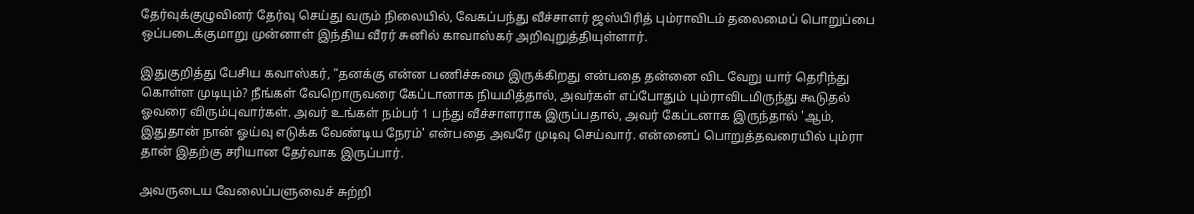தேர்வுக்குழுவினர் தேர்வு செய்து வரும் நிலையில், வேகப்பந்து வீச்சாளர் ஜஸ்பிரித் பும்ராவிடம் தலைமைப் பொறுப்பை ஒப்படைக்குமாறு முன்னாள் இந்திய வீரர் சுனில் காவாஸ்கர் அறிவுறுத்தியுள்ளார்.

இதுகுறித்து பேசிய கவாஸ்கர், “தனக்கு என்ன பணிச்சுமை இருக்கிறது என்பதை தன்னை விட வேறு யார் தெரிந்து கொள்ள முடியும்? நீங்கள் வேறொருவரை கேப்டானாக நியமித்தால், அவர்கள் எப்போதும் பும்ராவிடமிருந்து கூடுதல் ஓவரை விரும்புவார்கள். அவர் உங்கள் நம்பர் 1 பந்து வீச்சாளராக இருப்பதால், அவர் கேப்டனாக இருந்தால் 'ஆம், இதுதான் நான் ஓய்வு எடுக்க வேண்டிய நேரம்' என்பதை அவரே முடிவு செய்வார். என்னைப் பொறுத்தவரையில் பும்ரா தான் இதற்கு சரியான தேர்வாக இருப்பார்.

அவருடைய வேலைப்பளுவைச் சுற்றி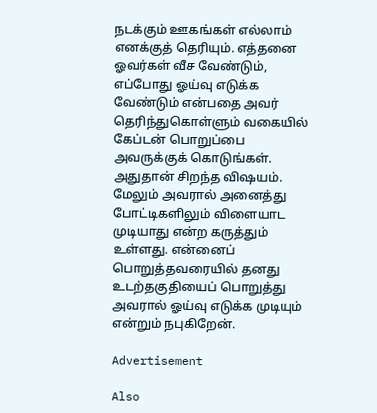நடக்கும் ஊகங்கள் எல்லாம் எனக்குத் தெரியும். எத்தனை ஓவர்கள் வீச வேண்டும், எப்போது ஓய்வு எடுக்க வேண்டும் என்பதை அவர் தெரிந்துகொள்ளும் வகையில் கேப்டன் பொறுப்பை அவருக்குக் கொடுங்கள். அதுதான் சிறந்த விஷயம். மேலும் அவரால் அனைத்து போட்டிகளிலும் விளையாட முடியாது என்ற கருத்தும் உள்ளது. என்னைப் பொறுத்தவரையில் தனது உடற்தகுதியைப் பொறுத்து அவரால் ஓய்வு எடுக்க முடியும் என்றும் நபுகிறேன்.

Advertisement

Also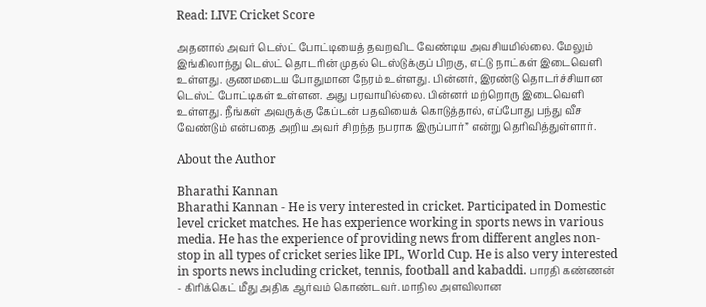Read: LIVE Cricket Score

அதனால் அவர் டெஸ்ட் போட்டியைத் தவறவிட வேண்டிய அவசியமில்லை. மேலும் இங்கிலாந்து டெஸ்ட் தொடரின் முதல் டெஸ்டுக்குப் பிறகு, எட்டு நாட்கள் இடைவெளி உள்ளது. குணமடைய போதுமான நேரம் உள்ளது. பின்னர், இரண்டு தொடர்ச்சியான டெஸ்ட் போட்டிகள் உள்ளன. அது பரவாயில்லை. பின்னர் மற்றொரு இடைவெளி உள்ளது. நீங்கள் அவருக்கு கேப்டன் பதவியைக் கொடுத்தால், எப்போது பந்து வீச வேண்டும் என்பதை அறிய அவர் சிறந்த நபராக இருப்பார்” என்று தெரிவித்துள்ளார்.

About the Author

Bharathi Kannan
Bharathi Kannan - He is very interested in cricket. Participated in Domestic level cricket matches. He has experience working in sports news in various media. He has the experience of providing news from different angles non-stop in all types of cricket series like IPL, World Cup. He is also very interested in sports news including cricket, tennis, football and kabaddi. பாரதி கண்ணன் - கிரிக்கெட் மீது அதிக ஆர்வம் கொண்டவர். மாநில அளவிலான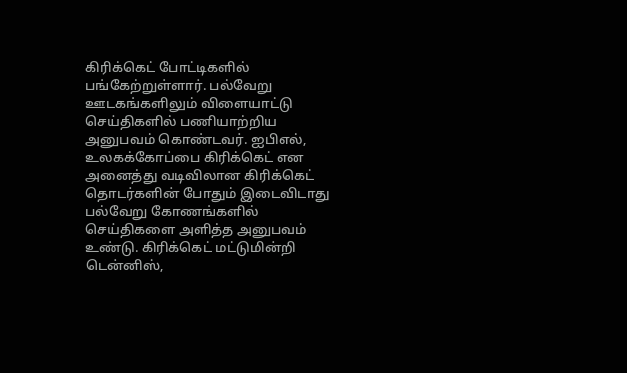கிரிக்கெட் போட்டிகளில் பங்கேற்றுள்ளார். பல்வேறு ஊடகங்களிலும் விளையாட்டு செய்திகளில் பணியாற்றிய அனுபவம் கொண்டவர். ஐபிஎல், உலகக்கோப்பை கிரிக்கெட் என அனைத்து வடிவிலான கிரிக்கெட் தொடர்களின் போதும் இடைவிடாது பல்வேறு கோணங்களில் செய்திகளை அளித்த அனுபவம் உண்டு. கிரிக்கெட் மட்டுமின்றி டென்னிஸ்,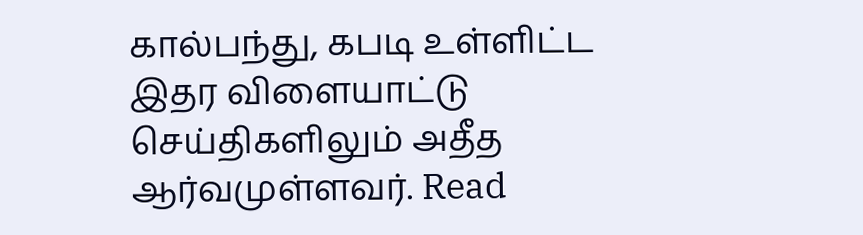கால்பந்து, கபடி உள்ளிட்ட இதர விளையாட்டு செய்திகளிலும் அதீத ஆர்வமுள்ளவர். Read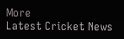More
Latest Cricket News